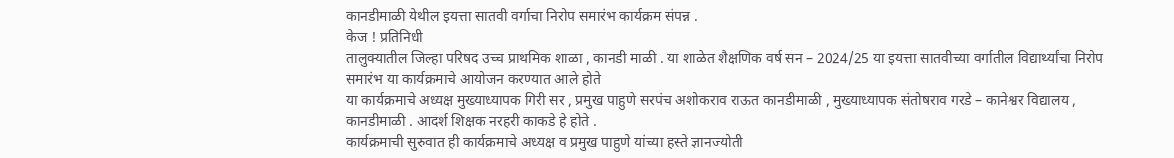कानडीमाळी येथील इयत्ता सातवी वर्गाचा निरोप समारंभ कार्यक्रम संपन्न .
केज ! प्रतिनिधी
तालुक्यातील जिल्हा परिषद उच्च प्राथमिक शाळा , कानडी माळी . या शाळेत शैक्षणिक वर्ष सन – 2024/25 या इयत्ता सातवीच्या वर्गातील विद्यार्थ्यांचा निरोप समारंभ या कार्यक्रमाचे आयोजन करण्यात आले होते
या कार्यक्रमाचे अध्यक्ष मुख्याध्यापक गिरी सर , प्रमुख पाहुणे सरपंच अशोकराव राऊत कानडीमाळी , मुख्याध्यापक संतोषराव गरडे – कानेश्वर विद्यालय , कानडीमाळी . आदर्श शिक्षक नरहरी काकडे हे होते .
कार्यक्रमाची सुरुवात ही कार्यक्रमाचे अध्यक्ष व प्रमुख पाहुणे यांच्या हस्ते ज्ञानज्योती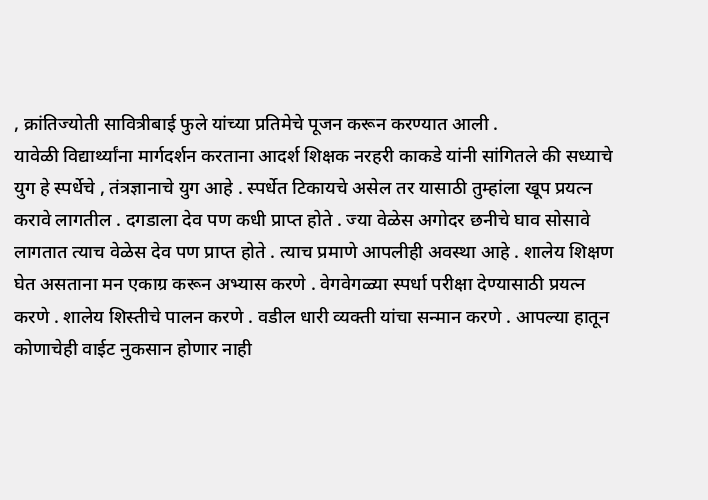, क्रांतिज्योती सावित्रीबाई फुले यांच्या प्रतिमेचे पूजन करून करण्यात आली .
यावेळी विद्यार्थ्यांना मार्गदर्शन करताना आदर्श शिक्षक नरहरी काकडे यांनी सांगितले की सध्याचे युग हे स्पर्धेचे , तंत्रज्ञानाचे युग आहे . स्पर्धेत टिकायचे असेल तर यासाठी तुम्हांला खूप प्रयत्न करावे लागतील . दगडाला देव पण कधी प्राप्त होते . ज्या वेळेस अगोदर छनीचे घाव सोसावे लागतात त्याच वेळेस देव पण प्राप्त होते . त्याच प्रमाणे आपलीही अवस्था आहे . शालेय शिक्षण घेत असताना मन एकाग्र करून अभ्यास करणे . वेगवेगळ्या स्पर्धा परीक्षा देण्यासाठी प्रयत्न करणे . शालेय शिस्तीचे पालन करणे . वडील धारी व्यक्ती यांचा सन्मान करणे . आपल्या हातून कोणाचेही वाईट नुकसान होणार नाही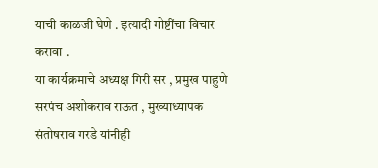याची काळजी घेणे . इत्यादी गोष्टींचा विचार करावा .
या कार्यक्रमाचे अध्यक्ष गिरी सर , प्रमुख पाहुणे सरपंच अशोकराव राऊत , मुख्याध्यापक संतोषराव गरडे यांनीही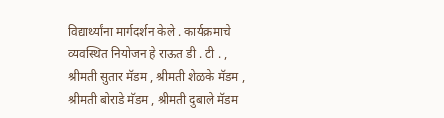विद्यार्थ्यांना मार्गदर्शन केले . कार्यक्रमाचे व्यवस्थित नियोजन हे राऊत डी . टी . , श्रीमती सुतार मॅडम , श्रीमती शेळके मॅडम , श्रीमती बोराडे मॅडम , श्रीमती दुबाले मॅडम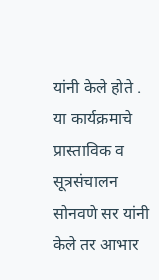यांनी केले होते .
या कार्यक्रमाचे प्रास्ताविक व सूत्रसंचालन सोनवणे सर यांनी केले तर आभार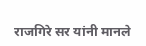राजगिरे सर यांनी मानले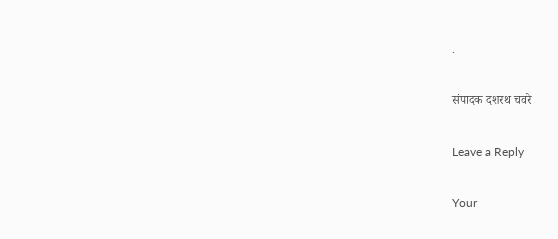.

संपादक दशरथ चवरे

Leave a Reply

Your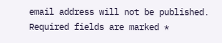email address will not be published. Required fields are marked *